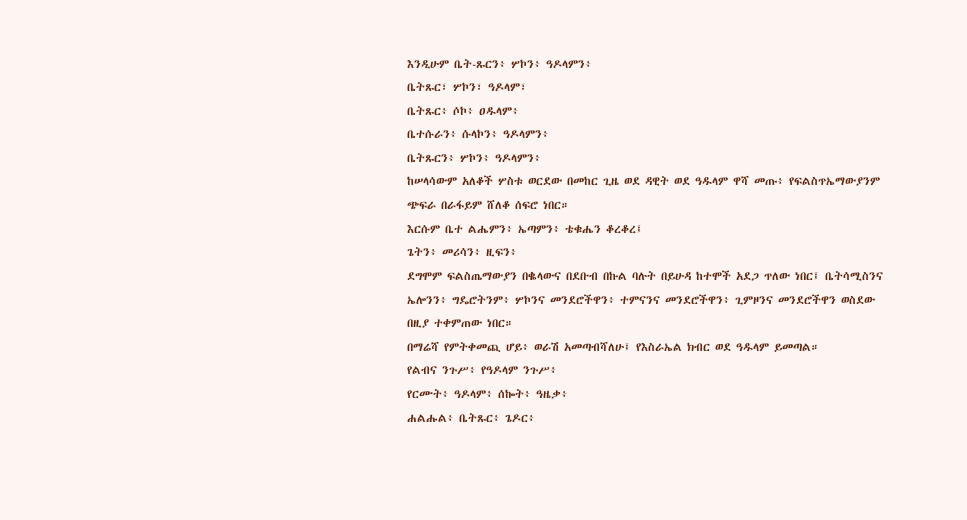እንዲሁም ቤት-ጹርን፥ ሦኮን፥ ዓዶላምን፥
ቤትጹር፣ ሦኮን፣ ዓዶላም፣
ቤትጹር፥ ሶኮ፥ ዐዱላም፥
ቤተሱራን፥ ሱላኮን፥ ዓዶላምን፥
ቤትጹርን፥ ሦኮን፥ ዓዶላምን፥
ከሠላሳውም አለቆች ሦስቱ ወርደው በመከር ጊዜ ወደ ዳዊት ወደ ዓዱላም ዋሻ መጡ፥ የፍልስጥኤማውያንም ጭፍራ በራፋይም ሸለቆ ሰፍሮ ነበር።
እርሱም ቤተ ልሔምን፥ ኤጣምን፥ ቴቁሔን ቆረቆረ፤
ጌትን፥ መሪሳን፥ ዚፍን፥
ደግሞም ፍልስጤማውያን በቈላውና በደቡብ በኩል ባሉት በይሁዳ ከተሞች አደጋ ጥለው ነበር፤ ቤትሳሚስንና ኤሎንን፥ ግዴሮትንም፥ ሦኮንና መንደሮችዋን፥ ተምናንና መንደሮችዋን፥ ጊምዞንና መንደሮችዋን ወስደው በዚያ ተቀምጠው ነበር።
በማሬሻ የምትቀመጪ ሆይ፥ ወራሽ አመጣብሻለሁ፤ የእስራኤል ክብር ወደ ዓዱላም ይመጣል።
የልብና ንጉሥ፥ የዓዶላም ንጉሥ፥
የርሙት፥ ዓዶላም፥ ሰኰት፥ ዓዜቃ፥
ሐልሑል፥ ቤትጹር፥ ጌዶር፥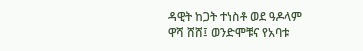ዳዊት ከጋት ተነስቶ ወደ ዓዶላም ዋሻ ሸሸ፤ ወንድሞቹና የአባቱ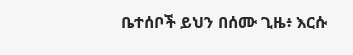ቤተሰቦች ይህን በሰሙ ጊዜ፥ እርሱ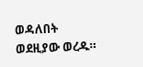ወዳለበት ወደዚያው ወረዱ።